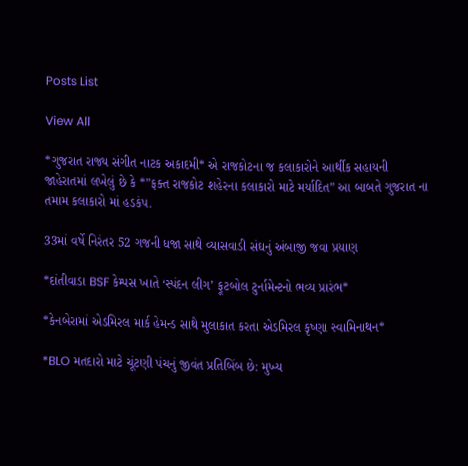Posts List

View All

*ગુજરાત રાજ્ય સંગીત નાટક અકાદમી* એ રાજકોટના જ કલાકારોને આર્થીક સહાયની જાહેરાતમાં લખેલું છે કે *”ફક્ત રાજકોટ શહેરના કલાકારો માટે મર્યાદિત” આ બાબતે ગુજરાત ના તમામ કલાકારો માં હડકંપ.

33માં વર્ષે નિરંતર 52 ગજની ધજા સાથે વ્યાસવાડી સંઘનું અંબાજી જવા પ્રયાણ

*દાંતીવાડા BSF કેમ્પસ ખાતે ‘સ્પંદન લીગ’ ફૂટબોલ ટુર્નામેન્ટનો ભવ્ય પ્રારંભ*

*કેનબેરામાં એડમિરલ માર્ક હેમન્ડ સાથે મુલાકાત કરતા એડમિરલ કૃષ્ણા સ્વામિનાથન*

*BLO મતદારો માટે ચૂંટણી પંચનું જીવંત પ્રતિબિંબ છે: મુખ્ય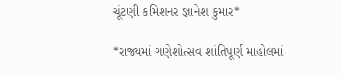ચૂંટણી કમિશનર જ્ઞાનેશ કુમાર*

*રાજ્યમાં ગણેશોત્સવ શાંતિપૂર્ણ માહોલમાં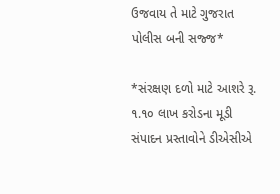ઉજવાય તે માટે ગુજરાત પોલીસ બની સજ્જ*

*સંરક્ષણ દળો માટે આશરે રૂ. ૧.૧૦ લાખ કરોડના મૂડી સંપાદન પ્રસ્તાવોને ડીએસીએ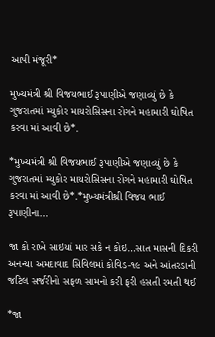આપી મંજૂરી*

મુખ્યમંત્રી શ્રી વિજયભાઈ રૂપાણીએ જણાવ્યું છે કે ગુજરાતમાં મ્યુકોર માયરોસિસના રોગને મહામારી ઘોષિત કરવા માં આવી છે*.

*મુખ્યમંત્રી શ્રી વિજયભાઈ રૂપાણીએ જણાવ્યું છે કે ગુજરાતમાં મ્યુકોર માયરોસિસના રોગને મહામારી ઘોષિત કરવા માં આવી છે*.*મુખ્યમંત્રીશ્રી વિજય ભાઈ રૂપાણીના…

જા કો રાખે સાઇયાં માર સકે ન કોઇ…સાત માસની દિકરી અનન્યા અમદાવાદ સિવિલમાં કોવિડ-૧૯ અને આંતરડાની જટિલ સર્જરીનો સફળ સામનો કરી ફરી હસતી રમતી થઈ

*જા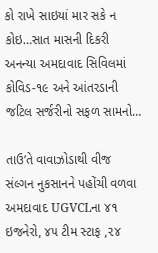કો રાખે સાઇયાં માર સકે ન કોઇ…સાત માસની દિકરી અનન્યા અમદાવાદ સિવિલમાં કોવિડ-૧૯ અને આંતરડાની જટિલ સર્જરીનો સફળ સામનો…

તાઉ’તે વાવાઝોડાથી વીજ સંલ્ગન નુકસાનને પહોંચી વળવા અમદાવાદ UGVCLના ૪૧ ઇજનેરો, ૪૫ ટીમ સ્ટાફ ,૨૪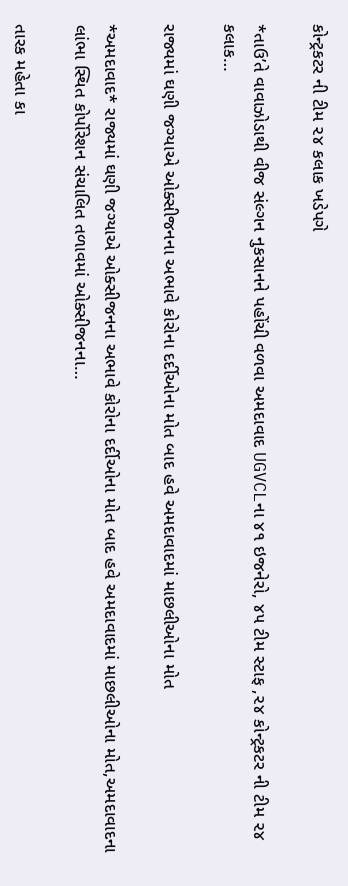કોન્ટ્રકટર ની ટીમ ૨૪ કલાક ખડેપગે

*તાઉ’તે વાવાઝોડાથી વીજ સંલ્ગન નુકસાનને પહોંચી વળવા અમદાવાદ UGVCLના ૪૧ ઇજનેરો, ૪૫ ટીમ સ્ટાફ ,૨૪ કોન્ટ્રકટર ની ટીમ ૨૪ કલાક…

રાજ્યમાં ઘણી જગ્યાએ ઓક્સીજનના અભાવે કોરોના દર્દીઓના મોત બાદ હવે અમદાવાદમાં માછલીઓના મોત

*અમદાવાદ* રાજ્યમાં ઘણી જગ્યાએ ઓક્સીજનના અભાવે કોરોના દર્દીઓના મોત બાદ હવે અમદાવાદમાં માછલીઓના મોત,અમદાવાદના લાંભા સ્થિત કોર્પોરેશન સંચાલિત તળાવમાં ઓક્સીજનના…

તારક મહેતા કા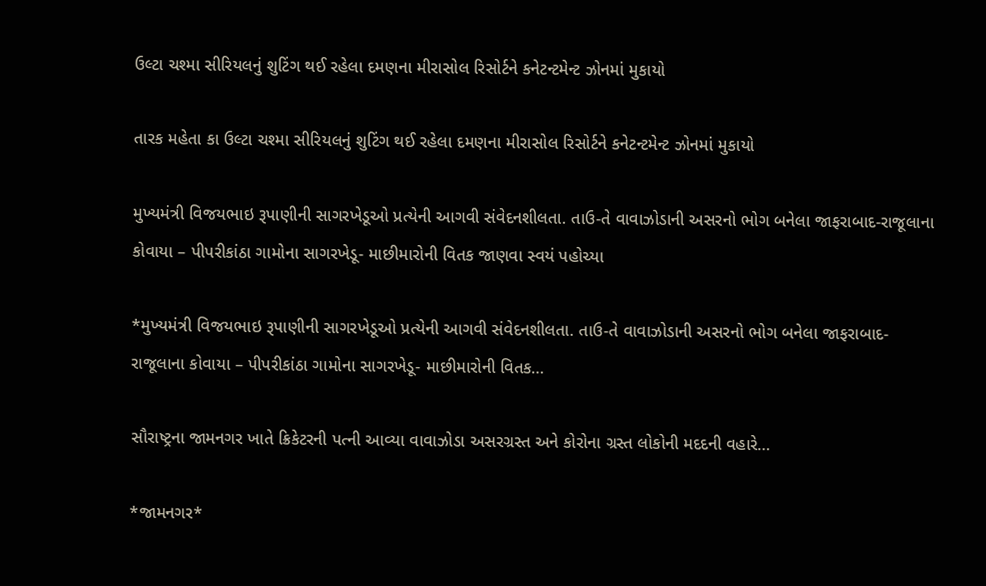ઉલ્ટા ચશ્મા સીરિયલનું શુટિંગ થઈ રહેલા દમણના મીરાસોલ રિસોર્ટને કનેટન્ટમેન્ટ ઝોનમાં મુકાયો

તારક મહેતા કા ઉલ્ટા ચશ્મા સીરિયલનું શુટિંગ થઈ રહેલા દમણના મીરાસોલ રિસોર્ટને કનેટન્ટમેન્ટ ઝોનમાં મુકાયો

મુખ્યમંત્રી વિજયભાઇ રૂપાણીની સાગરખેડૂઓ પ્રત્યેની આગવી સંવેદનશીલતા. તાઉ-તે વાવાઝોડાની અસરનો ભોગ બનેલા જાફરાબાદ-રાજૂલાના કોવાયા – પીપરીકાંઠા ગામોના સાગરખેડૂ- માછીમારોની વિતક જાણવા સ્વયં પહોચ્યા

*મુખ્યમંત્રી વિજયભાઇ રૂપાણીની સાગરખેડૂઓ પ્રત્યેની આગવી સંવેદનશીલતા. તાઉ-તે વાવાઝોડાની અસરનો ભોગ બનેલા જાફરાબાદ-રાજૂલાના કોવાયા – પીપરીકાંઠા ગામોના સાગરખેડૂ- માછીમારોની વિતક…

સૌરાષ્ટ્રના જામનગર ખાતે ક્રિકેટરની પત્ની આવ્યા વાવાઝોડા અસરગ્રસ્ત અને કોરોના ગ્રસ્ત લોકોની મદદની વહારે…

*જામનગર*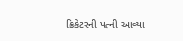ક્રિકેટરની પત્ની આવ્યા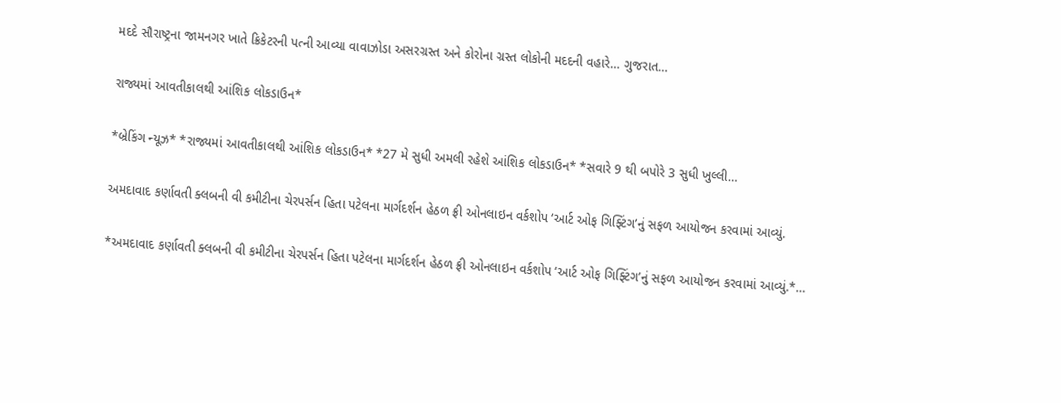મદદે સૌરાષ્ટ્રના જામનગર ખાતે ક્રિકેટરની પત્ની આવ્યા વાવાઝોડા અસરગ્રસ્ત અને કોરોના ગ્રસ્ત લોકોની મદદની વહારે… ગુજરાત…

રાજ્યમાં આવતીકાલથી આંશિક લોકડાઉન*

*બ્રેકિંગ ન્યૂઝ* *રાજ્યમાં આવતીકાલથી આંશિક લોકડાઉન* *27 મે સુધી અમલી રહેશે આંશિક લોકડાઉન* *સવારે 9 થી બપોરે 3 સુધી ખુલ્લી…

અમદાવાદ કર્ણાવતી ક્લબની વી કમીટીના ચેરપર્સન હિતા પટેલના માર્ગદર્શન હેઠળ ફ્રી ઓનલાઇન વર્કશોપ ‘આર્ટ ઓફ ગિફ્ટિંગ’નું સફળ આયોજન કરવામાં આવ્યું.

*અમદાવાદ કર્ણાવતી ક્લબની વી કમીટીના ચેરપર્સન હિતા પટેલના માર્ગદર્શન હેઠળ ફ્રી ઓનલાઇન વર્કશોપ ‘આર્ટ ઓફ ગિફ્ટિંગ’નું સફળ આયોજન કરવામાં આવ્યું.*…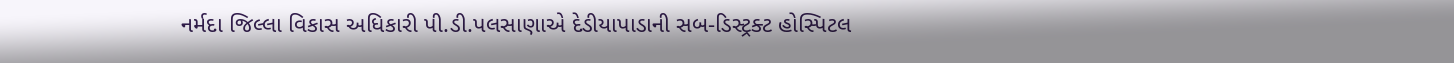નર્મદા જિલ્લા વિકાસ અધિકારી પી.ડી.પલસાણાએ દેડીયાપાડાની સબ-ડિસ્ટ્રક્ટ હોસ્પિટલ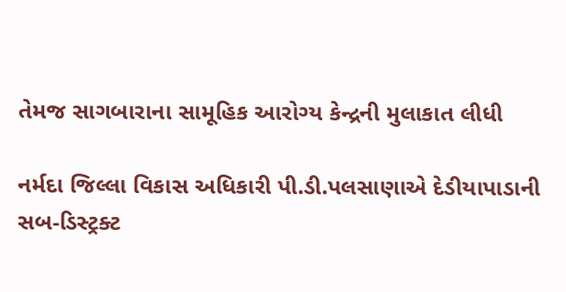તેમજ સાગબારાના સામૂહિક આરોગ્ય કેન્દ્રની મુલાકાત લીધી

નર્મદા જિલ્લા વિકાસ અધિકારી પી.ડી.પલસાણાએ દેડીયાપાડાની સબ-ડિસ્ટ્રક્ટ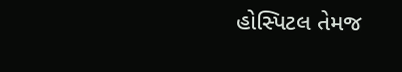હોસ્પિટલ તેમજ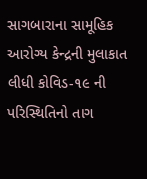સાગબારાના સામૂહિક આરોગ્ય કેન્દ્રની મુલાકાત લીધી કોવિડ-૧૯ ની પરિસ્થિતિનો તાગ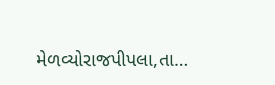મેળવ્યોરાજપીપલા,તા…